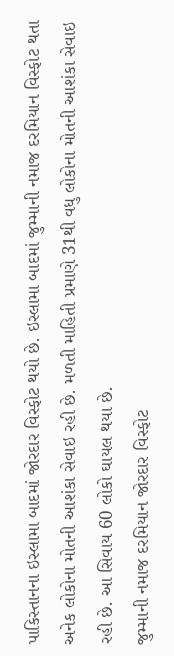પાકિસ્તાનના ઇસ્લામા બાદમાં જોરદાર વિસ્ફોટ થયો છે. ઇસ્લામા બાદમાં જુમ્માની નમાજ દરમિયાન વિસ્ફોટ થતા અનેક લોકોના મોતની આશંકા સેવાઇ રહી છે. મળતી માહિતી પ્રમાણે 31થી વધુ લોકોના મોતની આશંકા સેવાઇ રહી છે. આ સિવાય 60 લોકો ઘાયલ થયા છે.
જુમ્માની નમાજ દરમિયાન જોરદાર વિસ્ફોટ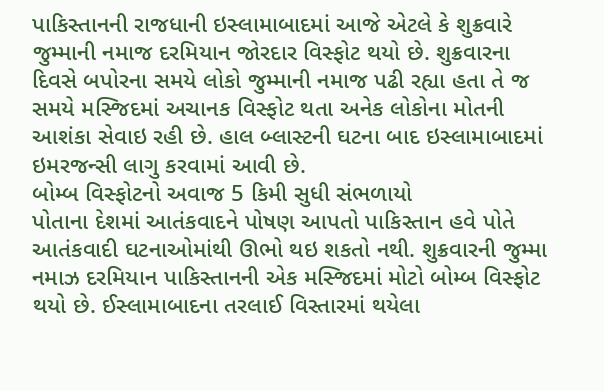પાકિસ્તાનની રાજધાની ઇસ્લામાબાદમાં આજે એટલે કે શુક્રવારે જુમ્માની નમાજ દરમિયાન જોરદાર વિસ્ફોટ થયો છે. શુક્રવારના દિવસે બપોરના સમયે લોકો જુમ્માની નમાજ પઢી રહ્યા હતા તે જ સમયે મસ્જિદમાં અચાનક વિસ્ફોટ થતા અનેક લોકોના મોતની આશંકા સેવાઇ રહી છે. હાલ બ્લાસ્ટની ઘટના બાદ ઇસ્લામાબાદમાં ઇમરજન્સી લાગુ કરવામાં આવી છે.
બોમ્બ વિસ્ફોટનો અવાજ 5 કિમી સુધી સંભળાયો
પોતાના દેશમાં આતંકવાદને પોષણ આપતો પાકિસ્તાન હવે પોતે આતંકવાદી ઘટનાઓમાંથી ઊભો થઇ શકતો નથી. શુક્રવારની જુમ્મા નમાઝ દરમિયાન પાકિસ્તાનની એક મસ્જિદમાં મોટો બોમ્બ વિસ્ફોટ થયો છે. ઈસ્લામાબાદના તરલાઈ વિસ્તારમાં થયેલા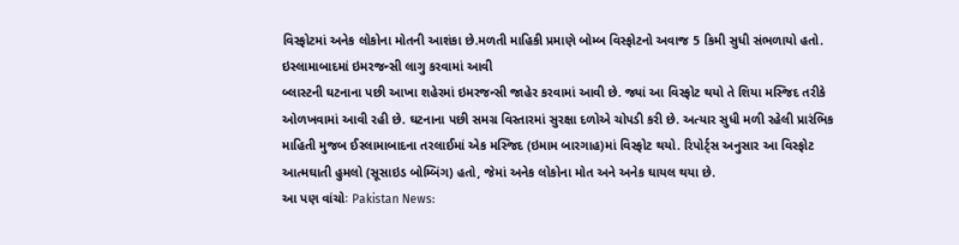વિસ્ફોટમાં અનેક લોકોના મોતની આશંકા છે.મળતી માહિકી પ્રમાણે બોમ્બ વિસ્ફોટનો અવાજ 5 કિમી સુધી સંભળાયો હતો.
ઇસ્લામાબાદમાં ઇમરજન્સી લાગુ કરવામાં આવી
બ્લાસ્ટની ઘટનાના પછી આખા શહેરમાં ઇમરજન્સી જાહેર કરવામાં આવી છે. જ્યાં આ વિસ્ફોટ થયો તે શિયા મસ્જિદ તરીકે ઓળખવામાં આવી રહી છે. ઘટનાના પછી સમગ્ર વિસ્તારમાં સુરક્ષા દળોએ ચોપડી કરી છે. અત્યાર સુધી મળી રહેલી પ્રારંભિક માહિતી મુજબ ઈસ્લામાબાદના તરલાઈમાં એક મસ્જિદ (ઇમામ બારગાહ)માં વિસ્ફોટ થયો. રિપોર્ટ્સ અનુસાર આ વિસ્ફોટ આત્મઘાતી હુમલો (સૂસાઇડ બોમ્બિંગ) હતો, જેમાં અનેક લોકોના મોત અને અનેક ઘાયલ થયા છે.
આ પણ વાંચોઃ Pakistan News: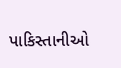પાકિસ્તાનીઓ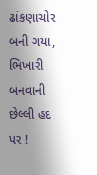ઢાંકણાચોર બની ગયા, ભિખારી બનવાની છેલ્લી હદ પર !